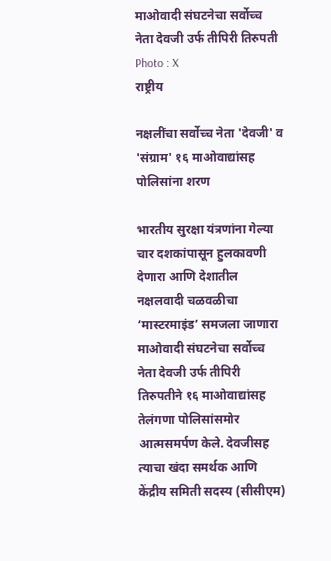माओवादी संघटनेचा सर्वोच्च नेता देवजी उर्फ तीपिरी तिरुपती Photo : X
राष्ट्रीय

नक्षलींचा सर्वोच्च नेता 'देवजी' व 'संग्राम' १६ माओवाद्यांसह पोलिसांना शरण

भारतीय सुरक्षा यंत्रणांना गेल्या चार दशकांपासून हुलकावणी देणारा आणि देशातील नक्षलवादी चळवळीचा ‘मास्टरमाइंड’ समजला जाणारा माओवादी संघटनेचा सर्वोच्च नेता देवजी उर्फ तीपिरी तिरुपतीने १६ माओवाद्यांसह तेलंगणा पोलिसांसमोर आत्मसमर्पण केले. देवजीसह त्याचा खंदा समर्थक आणि केंद्रीय समिती सदस्य (सीसीएम)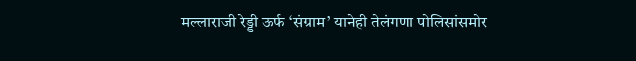मल्लाराजी रेड्डी ऊर्फ ‘संग्राम’ यानेही तेलंगणा पोलिसांसमोर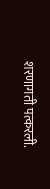शरणागती पत्करली.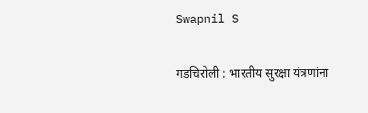Swapnil S

गडचिरोली : भारतीय सुरक्षा यंत्रणांना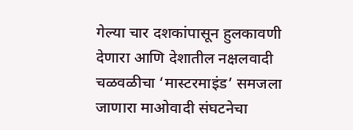गेल्या चार दशकांपासून हुलकावणी देणारा आणि देशातील नक्षलवादी चळवळीचा ‘मास्टरमाइंड’ समजला जाणारा माओवादी संघटनेचा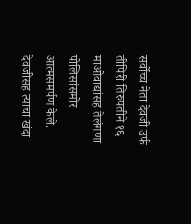सर्वोच्च नेता देवजी उर्फ तीपिरी तिरुपतीने १६ माओवाद्यांसह तेलंगणा पोलिसांसमोर आत्मसमर्पण केले. देवजीसह त्याचा खंदा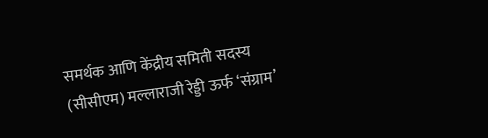समर्थक आणि केंद्रीय समिती सदस्य (सीसीएम) मल्लाराजी रेड्डी ऊर्फ ‘संग्राम’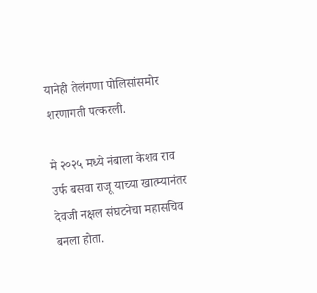यानेही तेलंगणा पोलिसांसमोर शरणागती पत्करली.

मे २०२५ मध्ये नंबाला केशव राव उर्फ बसवा राजू याच्या खात्म्यानंतर देवजी नक्षल संघटनेचा महासचिव बनला होता.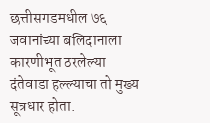छत्तीसगडमधील ७६ जवानांच्या बलिदानाला कारणीभूत ठरलेल्या दंतेवाडा हल्ल्याचा तो मुख्य सूत्रधार होता.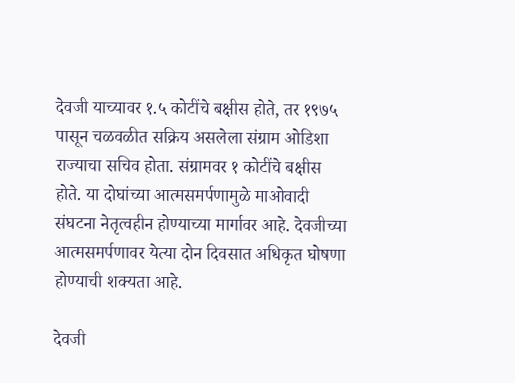देवजी याच्यावर १.५ कोटींचे बक्षीस होते, तर १९७५ पासून चळवळीत सक्रिय असलेला संग्राम ओडिशा राज्याचा सचिव होता. संग्रामवर १ कोटींचे बक्षीस होते. या दोघांच्या आत्मसमर्पणामुळे माओवादी संघटना नेतृत्वहीन होण्याच्या मार्गावर आहे. देवजीच्या आत्मसमर्पणावर येत्या दोन दिवसात अधिकृत घोषणा होण्याची शक्यता आहे.

देवजी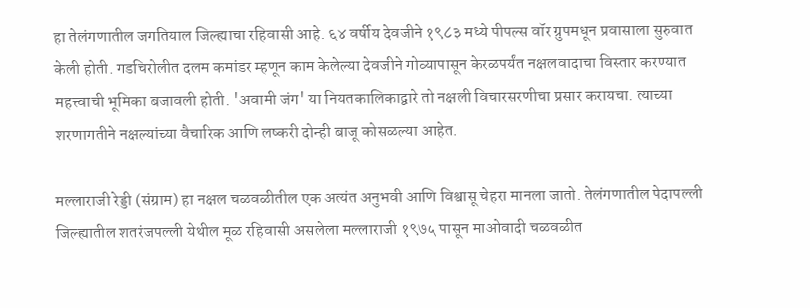हा तेलंगणातील जगतियाल जिल्ह्याचा रहिवासी आहे. ६४ वर्षीय देवजीने १९८३ मध्ये पीपल्स वॉर ग्रुपमधून प्रवासाला सुरुवात केली होती. गडचिरोलीत दलम कमांडर म्हणून काम केलेल्या देवजीने गोव्यापासून केरळपर्यंत नक्षलवादाचा विस्तार करण्यात महत्त्वाची भूमिका बजावली होती. 'अवामी जंग' या नियतकालिकाद्वारे तो नक्षली विचारसरणीचा प्रसार करायचा. त्याच्या शरणागतीने नक्षल्यांच्या वैचारिक आणि लष्करी दोन्ही बाजू कोसळल्या आहेत.

मल्लाराजी रेड्डी (संग्राम) हा नक्षल चळवळीतील एक अत्यंत अनुभवी आणि विश्वासू चेहरा मानला जातो. तेलंगणातील पेदापल्ली जिल्ह्यातील शतरंजपल्ली येथील मूळ रहिवासी असलेला मल्लाराजी १९७५ पासून माओवादी चळवळीत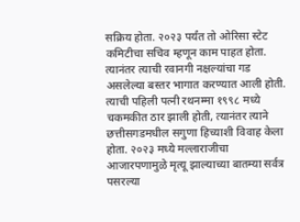सक्रिय होता. २०२३ पर्यंत तो ओरिसा स्टेट कमिटीचा सचिव म्हणून काम पाहत होता. त्यानंतर त्याची रवानगी नक्षल्यांचा गड असलेल्या बस्तर भागात करण्यात आली होती. त्याची पहिली पत्नी रथनम्मा १९९८ मध्ये चकमकीत ठार झाली होती, त्यानंतर त्याने छत्तीसगडमधील सगुणा हिच्याशी विवाह केला होता. २०२३ मध्ये मल्लाराजीचा आजारपणामुळे मृत्यू झाल्याच्या बातम्या सर्वत्र पसरल्या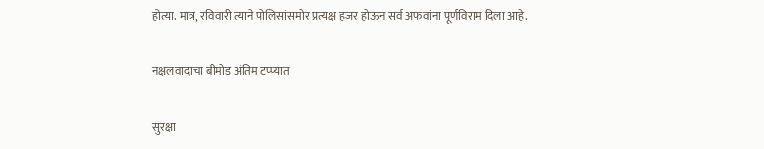होत्या. मात्र, रविवारी त्याने पोलिसांसमोर प्रत्यक्ष हजर होऊन सर्व अफवांना पूर्णविराम दिला आहे.

नक्षलवादाचा बीमोड अंतिम टप्प्यात

सुरक्षा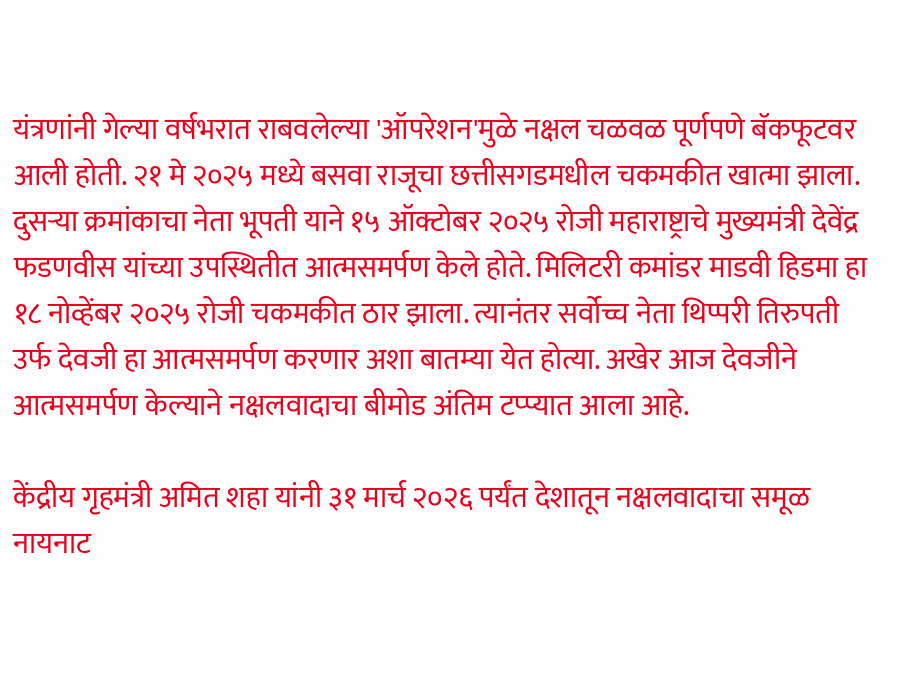यंत्रणांनी गेल्या वर्षभरात राबवलेल्या 'ऑपरेशन'मुळे नक्षल चळवळ पूर्णपणे बॅकफूटवर आली होती. २१ मे २०२५ मध्ये बसवा राजूचा छत्तीसगडमधील चकमकीत खात्मा झाला. दुसऱ्या क्रमांकाचा नेता भूपती याने १५ ऑक्टोबर २०२५ रोजी महाराष्ट्राचे मुख्यमंत्री देवेंद्र फडणवीस यांच्या उपस्थितीत आत्मसमर्पण केले होते. मिलिटरी कमांडर माडवी हिडमा हा १८ नोव्हेंबर २०२५ रोजी चकमकीत ठार झाला. त्यानंतर सर्वोच्च नेता थिप्परी तिरुपती उर्फ देवजी हा आत्मसमर्पण करणार अशा बातम्या येत होत्या. अखेर आज देवजीने आत्मसमर्पण केल्याने नक्षलवादाचा बीमोड अंतिम टप्प्यात आला आहे.

केंद्रीय गृहमंत्री अमित शहा यांनी ३१ मार्च २०२६ पर्यंत देशातून नक्षलवादाचा समूळ नायनाट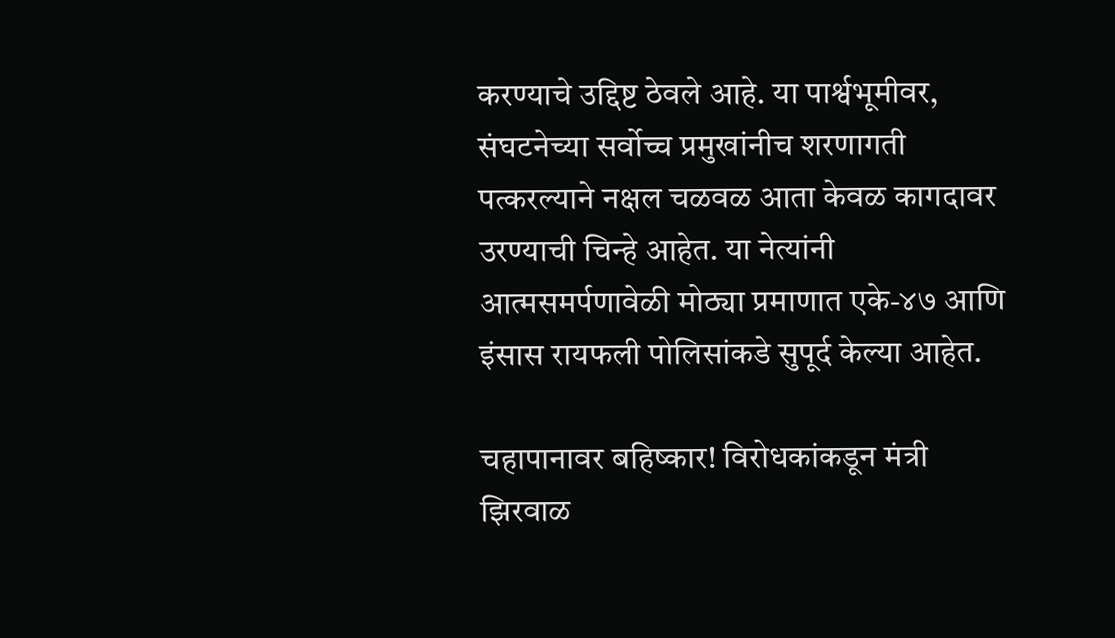करण्याचे उद्दिष्ट ठेवले आहे. या पार्श्वभूमीवर, संघटनेच्या सर्वोच्च प्रमुखांनीच शरणागती पत्करल्याने नक्षल चळवळ आता केवळ कागदावर उरण्याची चिन्हे आहेत. या नेत्यांनी आत्मसमर्पणावेळी मोठ्या प्रमाणात एके-४७ आणि इंसास रायफली पोलिसांकडे सुपूर्द केल्या आहेत.

चहापानावर बहिष्कार! विरोधकांकडून मंत्री झिरवाळ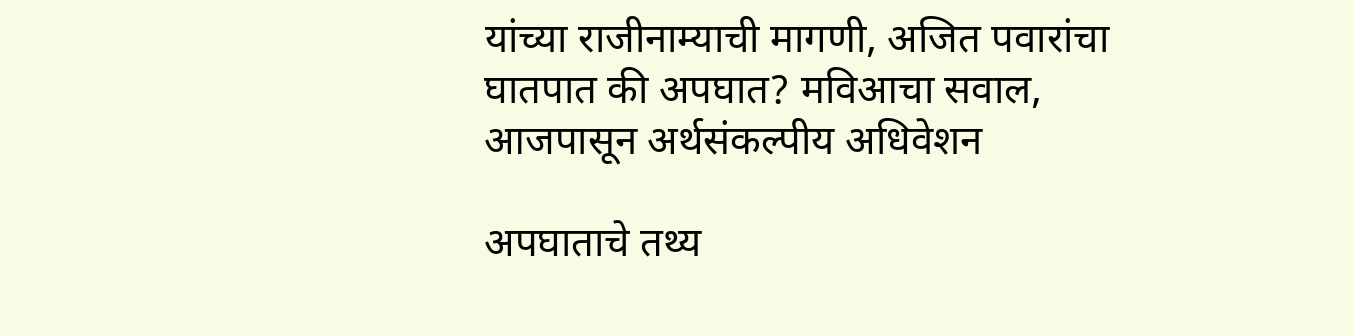यांच्या राजीनाम्याची मागणी, अजित पवारांचा घातपात की अपघात? मविआचा सवाल, आजपासून अर्थसंकल्पीय अधिवेशन

अपघाताचे तथ्य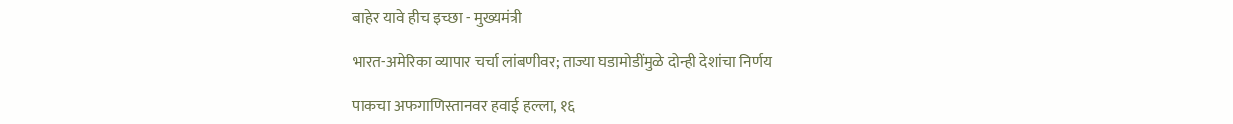बाहेर यावे हीच इच्छा - मुख्यमंत्री

भारत-अमेरिका व्यापार चर्चा लांबणीवर; ताज्या घडामोडींमुळे दोन्ही देशांचा निर्णय

पाकचा अफगाणिस्तानवर हवाई हल्ला, १६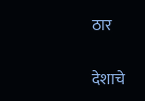ठार

देशाचे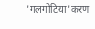'गलगोटिया'करण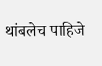थांबलेच पाहिजे